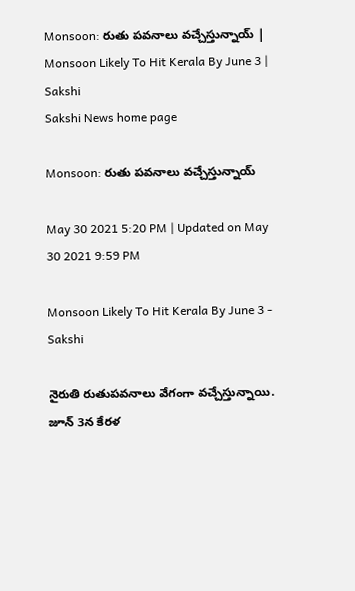Monsoon: రుతు పవనాలు వచ్చేస్తున్నాయ్‌ | Monsoon Likely To Hit Kerala By June 3 | Sakshi
Sakshi News home page

Monsoon: రుతు పవనాలు వచ్చేస్తున్నాయ్‌

May 30 2021 5:20 PM | Updated on May 30 2021 9:59 PM

Monsoon Likely To Hit Kerala By June 3 - Sakshi

నైరుతి రుతుపవనాలు వేగంగా వచ్చేస్తున్నాయి. జూన్‌ 3న కేరళ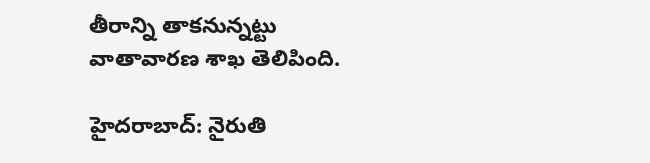తీరాన్ని తాకనున్నట్టు వాతావారణ శాఖ తెలిపింది.

హైదరాబాద్‌: నైరుతి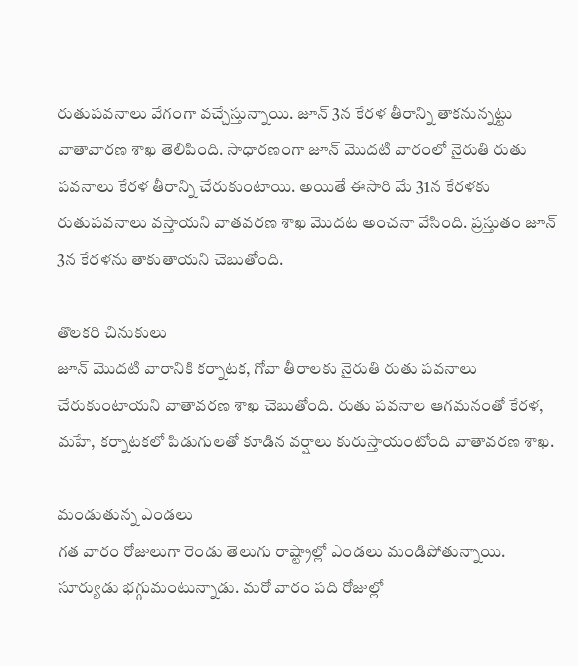రుతుపవనాలు వేగంగా వచ్చేస్తున్నాయి. జూన్‌ 3న కేరళ తీరాన్ని తాకనున్నట్టు వాతావారణ శాఖ తెలిపింది. సాధారణంగా జూన్‌ మొదటి వారంలో నైరుతి రుతు పవనాలు కేరళ తీరాన్ని చేరుకుంటాయి. అయితే ఈసారి మే 31న కేరళకు రుతుపవనాలు వస్తాయని వాతవరణ శాఖ మొదట అంచనా వేసింది. ప్రస్తుతం జూన్‌ 3న కేరళను తాకుతాయని చెబుతోంది.

తొలకరి చినుకులు
జూన్‌ మొదటి వారానికి కర్నాటక, గోవా తీరాలకు నైరుతి రుతు పవనాలు చేరుకుంటాయని వాతావరణ శాఖ చెబుతోంది. రుతు పవనాల ఆగమనంతో కేరళ, మహే, కర్నాటకలో పిడుగులతో కూడిన వర్షాలు కురుస్తాయంటోంది వాతావరణ శాఖ.

మండుతున్న ఎండలు
గత వారం రోజులుగా రెండు తెలుగు రాష్ట్రాల్లో ఎండలు మండిపోతున్నాయి. సూర్యుడు భగ్గుమంటున్నాడు. మరో వారం పది రోజుల్లో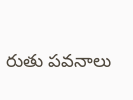రుతు పవనాలు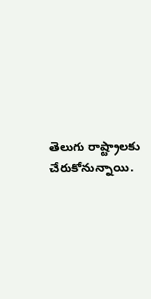తెలుగు రాష్ట్రాలకు చేరుకోనున్నాయి.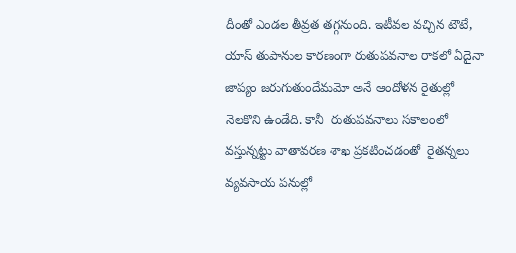దీంతో ఎండల తీవ్రత తగ్గనుంది. ఇటీవల వచ్చిన టౌటే, యాస్‌ తుపానుల కారణంగా రుతుపవనాల రాకలో ఏదైనా జాప్యం జరుగుతుందేమమో అనే ఆందోళన రైతుల్లో నెలకొని ఉండేది. కానీ  రుతుపవనాలు సకాలంలో వస్తున్నట్టు వాతావరణ శాఖ ప్రకటించడంతో  రైతన్నలు వ్యవసాయ పనుల్లో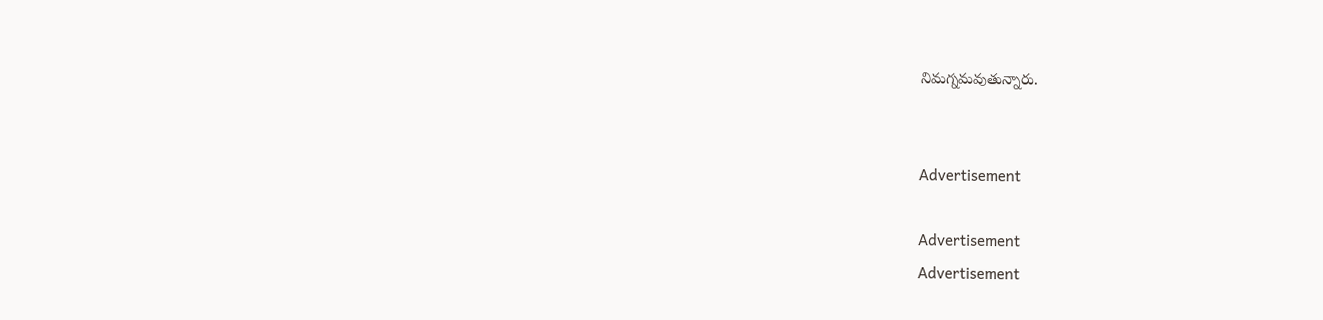నిమగ్నమవుతున్నారు.


Advertisement

Advertisement
Advertisement